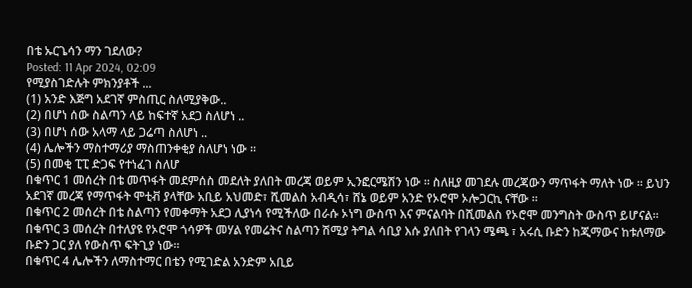በቴ ኡርጌሳን ማን ገደለው?
Posted: 11 Apr 2024, 02:09
የሚያስገድሉት ምክንያቶች ...
(1) አንድ እጅግ አደገኛ ምስጢር ስለሚያቅው..
(2) በሆነ ሰው ስልጣን ላይ ከፍተኛ አደጋ ስለሆነ ..
(3) በሆነ ሰው አላማ ላይ ጋሬጣ ስለሆነ ..
(4) ሌሎችን ማስተማሪያ ማስጠንቀቂያ ስለሆነ ነው ።
(5) በመቂ ፒፒ ድጋፍ የተነፈገ ስለሆ
በቁጥር 1 መሰረት በቴ መጥፋት መደምሰስ መደለት ያለበት መረጃ ወይም ኢንፎርሜሽን ነው ። ስለዚያ መገደሉ መረጃውን ማጥፋት ማለት ነው ። ይህን አደገኛ መረጃ የማጥፋት ሞቲቭ ያላቸው አቢይ አህመድ፣ ሺመልስ አብዲሳ፣ ሸኔ ወይም አንድ የኦሮሞ ኦሎጋርኪ ናቸው ።
በቁጥር 2 መሰረት በቴ ስልጣን የመቀማት አደጋ ሊያነሳ የሚችለው በራሱ ኦነግ ውስጥ እና ምናልባት በሺመልስ የኦሮሞ መንግስት ውስጥ ይሆናል።
በቁጥር 3 መሰረት በተለያዩ የኦሮሞ ጎሳዎች መሃል የመሬትና ስልጣን ሽሚያ ትግል ሳቢያ እሱ ያለበት የገላን ሜጫ ፣ አሩሲ ቡድን ከጂማውና ከቱለማው ቡድን ጋር ያለ የውስጥ ፍትጊያ ነው።
በቁጥር 4 ሌሎችን ለማስተማር በቴን የሚገድል አንድም አቢይ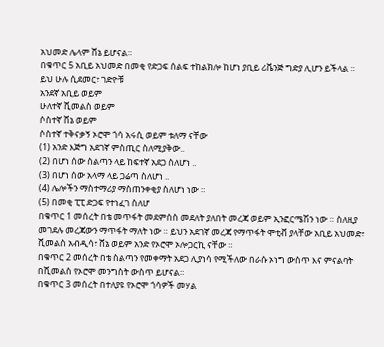አህመድ ሌላም ሸኔ ይሆናል።
በቁጥር 5 አቢይ አህመድ በመቂ የድጋፍ ሰልፍ ተከልክሎ ከሆነ ያቢይ ሪቬንጅ ግድያ ሊሆን ይችላል ።
ይህ ሁሉ ሲደመር፣ ገድዮቹ
አንደኛ አቢይ ወይም
ሁለተኛ ሺመልስ ወይም
ሶስተኛ ሸኔ ወይም
ሶስተኛ ተቅናቃኝ ኦሮሞ ጎሳ አሩሲ ወይም ቱለማ ናቸው
(1) አንድ እጅግ አደገኛ ምስጢር ስለሚያቅው..
(2) በሆነ ሰው ስልጣን ላይ ከፍተኛ አደጋ ስለሆነ ..
(3) በሆነ ሰው አላማ ላይ ጋሬጣ ስለሆነ ..
(4) ሌሎችን ማስተማሪያ ማስጠንቀቂያ ስለሆነ ነው ።
(5) በመቂ ፒፒ ድጋፍ የተነፈገ ስለሆ
በቁጥር 1 መሰረት በቴ መጥፋት መደምሰስ መደለት ያለበት መረጃ ወይም ኢንፎርሜሽን ነው ። ስለዚያ መገደሉ መረጃውን ማጥፋት ማለት ነው ። ይህን አደገኛ መረጃ የማጥፋት ሞቲቭ ያላቸው አቢይ አህመድ፣ ሺመልስ አብዲሳ፣ ሸኔ ወይም አንድ የኦሮሞ ኦሎጋርኪ ናቸው ።
በቁጥር 2 መሰረት በቴ ስልጣን የመቀማት አደጋ ሊያነሳ የሚችለው በራሱ ኦነግ ውስጥ እና ምናልባት በሺመልስ የኦሮሞ መንግስት ውስጥ ይሆናል።
በቁጥር 3 መሰረት በተለያዩ የኦሮሞ ጎሳዎች መሃል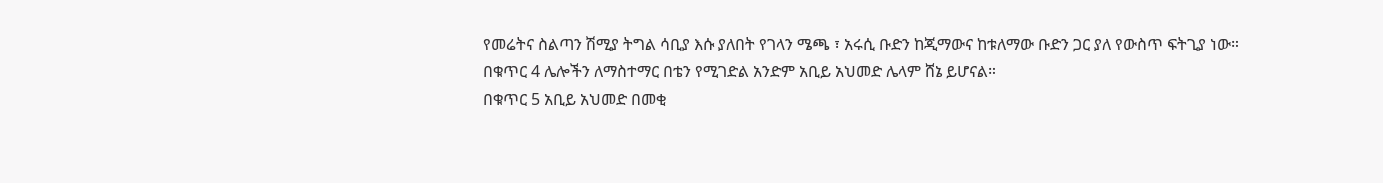የመሬትና ስልጣን ሽሚያ ትግል ሳቢያ እሱ ያለበት የገላን ሜጫ ፣ አሩሲ ቡድን ከጂማውና ከቱለማው ቡድን ጋር ያለ የውስጥ ፍትጊያ ነው።
በቁጥር 4 ሌሎችን ለማስተማር በቴን የሚገድል አንድም አቢይ አህመድ ሌላም ሸኔ ይሆናል።
በቁጥር 5 አቢይ አህመድ በመቂ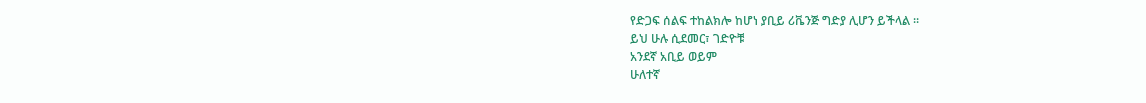የድጋፍ ሰልፍ ተከልክሎ ከሆነ ያቢይ ሪቬንጅ ግድያ ሊሆን ይችላል ።
ይህ ሁሉ ሲደመር፣ ገድዮቹ
አንደኛ አቢይ ወይም
ሁለተኛ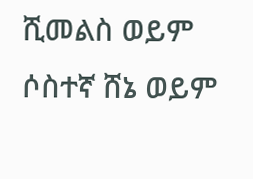ሺመልስ ወይም
ሶስተኛ ሸኔ ወይም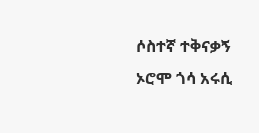ሶስተኛ ተቅናቃኝ ኦሮሞ ጎሳ አሩሲ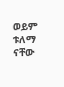ወይም ቱለማ ናቸው